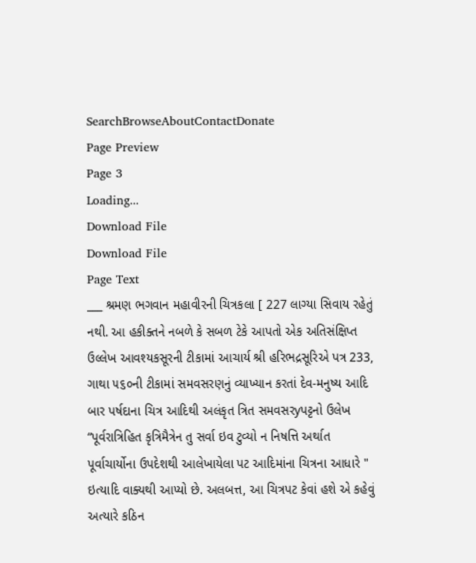SearchBrowseAboutContactDonate
Page Preview
Page 3
Loading...
Download File
Download File
Page Text
___ શ્રમણ ભગવાન મહાવીરની ચિત્રકલા [ 227 લાગ્યા સિવાય રહેતું નથી. આ હકીક્તને નબળે કે સબળ ટેકે આપતો એક અતિસંક્ષિપ્ત ઉલ્લેખ આવશ્યકસૂરની ટીકામાં આચાર્ય શ્રી હરિભદ્રસૂરિએ પત્ર 233, ગાથા ૫૬૦ની ટીકામાં સમવસરણનું વ્યાખ્યાન કરતાં દેવ-મનુષ્ય આદિ બાર પર્ષદાના ચિત્ર આદિથી અલંકૃત ત્રિત સમવસરyપટ્ટનો ઉલેખ “પૂર્વરાત્રિહિત કૃત્રિમૈત્રેન તુ સર્વા ઇવ ટુવ્યો ન નિષત્તિ અર્થાત પૂર્વાચાર્યોના ઉપદેશથી આલેખાયેલા પટ આદિમાંના ચિત્રના આધારે " ઇત્યાદિ વાક્યથી આપ્યો છે. અલબત્ત, આ ચિત્રપટ કેવાં હશે એ કહેવું અત્યારે કઠિન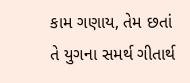કામ ગણાય, તેમ છતાં તે યુગના સમર્થ ગીતાર્થ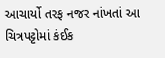આચાર્યો તરફ નજર નાંખતાં આ ચિત્રપટ્ટોમાં કંઈક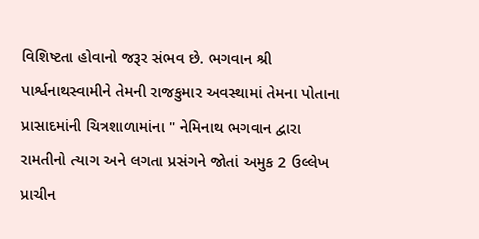વિશિષ્ટતા હોવાનો જરૂર સંભવ છે. ભગવાન શ્રી પાર્શ્વનાથસ્વામીને તેમની રાજકુમાર અવસ્થામાં તેમના પોતાના પ્રાસાદમાંની ચિત્રશાળામાંના " નેમિનાથ ભગવાન દ્વારા રામતીનો ત્યાગ અને લગતા પ્રસંગને જોતાં અમુક 2 ઉલ્લેખ પ્રાચીન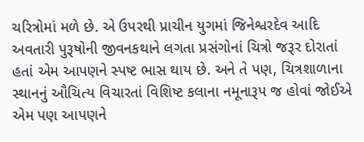ચરિત્રોમાં મળે છે. એ ઉપરથી પ્રાચીન યુગમાં જિનેશ્વરદેવ આદિ અવતારી પુરૂષોની જીવનકથાને લગતા પ્રસંગોનાં ચિત્રો જરૂર દોરાતાં હતાં એમ આપણને સ્પષ્ટ ભાસ થાય છે. અને તે પણ, ચિત્રશાળાના સ્થાનનું ઔચિત્ય વિચારતાં વિશિષ્ટ કલાના નમૂનારૂપ જ હોવાં જોઈએ એમ પણ આપણને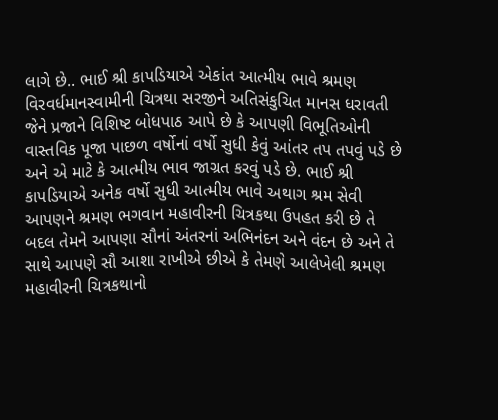લાગે છે.. ભાઈ શ્રી કાપડિયાએ એકાંત આત્મીય ભાવે શ્રમણ વિરવર્ધમાનસ્વામીની ચિત્રથા સરજીને અતિસંકુચિત માનસ ધરાવતી જેને પ્રજાને વિશિષ્ટ બોધપાઠ આપે છે કે આપણી વિભૂતિઓની વાસ્તવિક પૂજા પાછળ વર્ષોનાં વર્ષો સુધી કેવું આંતર તપ તપવું પડે છે અને એ માટે કે આત્મીય ભાવ જાગ્રત કરવું પડે છે. ભાઈ શ્રી કાપડિયાએ અનેક વર્ષો સુધી આત્મીય ભાવે અથાગ શ્રમ સેવી આપણને શ્રમણ ભગવાન મહાવીરની ચિત્રકથા ઉપહત કરી છે તે બદલ તેમને આપણા સૌનાં અંતરનાં અભિનંદન અને વંદન છે અને તે સાથે આપણે સૌ આશા રાખીએ છીએ કે તેમણે આલેખેલી શ્રમણ મહાવીરની ચિત્રકથાનો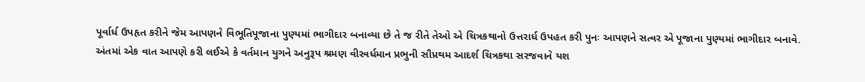પૂર્વાર્ધ ઉપહૃત કરીને જેમ આપણને વિભૂતિપૂજાના પુણ્યમાં ભાગીદાર બનાવ્યા છે તે જ રીતે તેઓ એ ચિત્રકથાનો ઉત્તરાર્ધ ઉપહત કરી પુનઃ આપણને સત્વર એ પૂજાના પુણ્યમાં ભાગીદાર બનાવે. અંતમાં એક વાત આપણે કરી લઈએ કે વર્તમાન યુગને અનુરૂપ શ્રમણ વીરવર્ધમાન પ્રભુની સૌપ્રથમ આદર્શ ચિત્રકથા સરજવાને યશ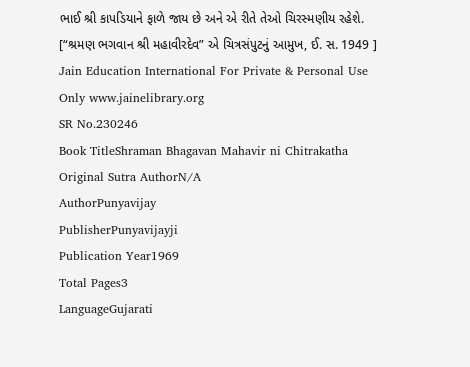ભાઈ શ્રી કાપડિયાને ફાળે જાય છે અને એ રીતે તેઓ ચિરસ્મણીય રહેશે. [“શ્રમણ ભગવાન શ્રી મહાવીરદેવ” એ ચિત્રસંપુટનું આમુખ, ઈ. સ. 1949 ] Jain Education International For Private & Personal Use Only www.jainelibrary.org
SR No.230246
Book TitleShraman Bhagavan Mahavir ni Chitrakatha
Original Sutra AuthorN/A
AuthorPunyavijay
PublisherPunyavijayji
Publication Year1969
Total Pages3
LanguageGujarati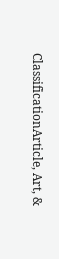ClassificationArticle, Art, &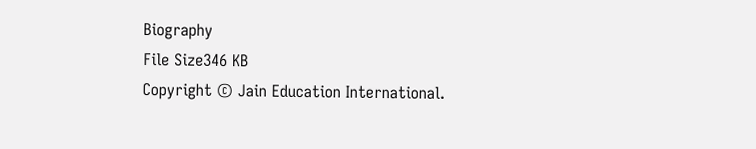Biography
File Size346 KB
Copyright © Jain Education International.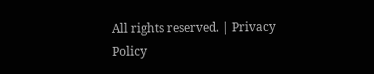All rights reserved. | Privacy Policy